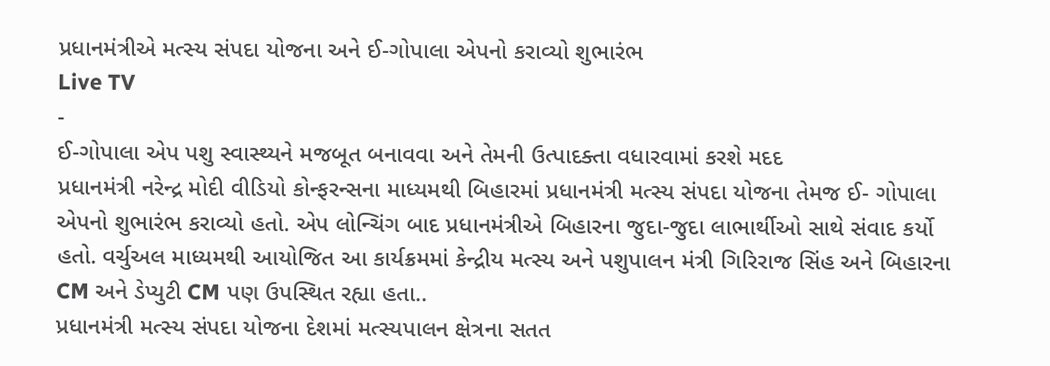પ્રધાનમંત્રીએ મત્સ્ય સંપદા યોજના અને ઈ-ગોપાલા એપનો કરાવ્યો શુભારંભ
Live TV
-
ઈ-ગોપાલા એપ પશુ સ્વાસ્થ્યને મજબૂત બનાવવા અને તેમની ઉત્પાદક્તા વધારવામાં કરશે મદદ
પ્રધાનમંત્રી નરેન્દ્ર મોદી વીડિયો કોન્ફરન્સના માધ્યમથી બિહારમાં પ્રધાનમંત્રી મત્સ્ય સંપદા યોજના તેમજ ઈ- ગોપાલા એપનો શુભારંભ કરાવ્યો હતો. એપ લોન્ચિંગ બાદ પ્રધાનમંત્રીએ બિહારના જુદા-જુદા લાભાર્થીઓ સાથે સંવાદ કર્યો હતો. વર્ચુઅલ માધ્યમથી આયોજિત આ કાર્યક્રમમાં કેન્દ્રીય મત્સ્ય અને પશુપાલન મંત્રી ગિરિરાજ સિંહ અને બિહારના CM અને ડેપ્યુટી CM પણ ઉપસ્થિત રહ્યા હતા..
પ્રધાનમંત્રી મત્સ્ય સંપદા યોજના દેશમાં મત્સ્યપાલન ક્ષેત્રના સતત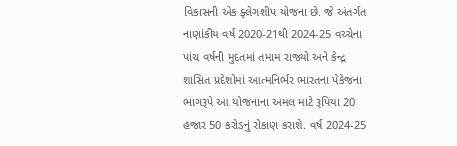વિકાસની એક ફ્લેગશીપ યોજના છે. જે અંતર્ગત નાણાંકીય વર્ષ 2020-21થી 2024-25 વચ્ચેના પાંચ વર્ષની મુદતમાં તમામ રાજ્યો અને કેન્દ્ર શાસિત પ્રદેશોમાં આત્મનિર્ભર ભારતના પેકેજના ભાગરૂપે આ યોજનાના અમલ માટે રૂપિયા 20 હજાર 50 કરોડનું રોકાણ કરાશે. વર્ષ 2024-25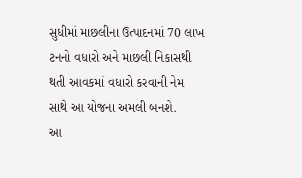સુધીમાં માછલીના ઉત્પાદનમાં 70 લાખ ટનનો વધારો અને માછલી નિકાસથી થતી આવકમાં વધારો કરવાની નેમ સાથે આ યોજના અમલી બનશે.
આ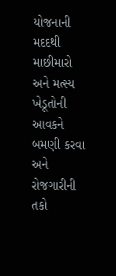યોજનાની મદદથી માછીમારો અને મત્સ્ય ખેડૂતોની આવકને બમણી કરવા અને રોજગારીની તકો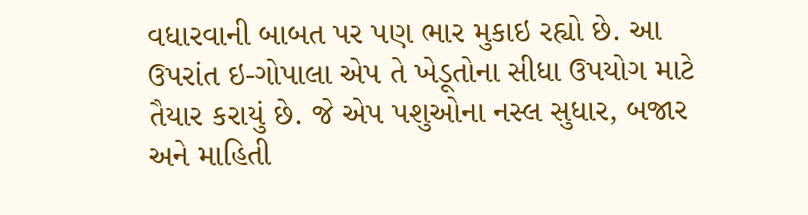વધારવાની બાબત પર પણ ભાર મુકાઇ રહ્યો છે. આ ઉપરાંત ઇ-ગોપાલા એપ તે ખેડૂતોના સીધા ઉપયોગ માટે તૈયાર કરાયું છે. જે એપ પશુઓના નસ્લ સુધાર, બજાર અને માહિતી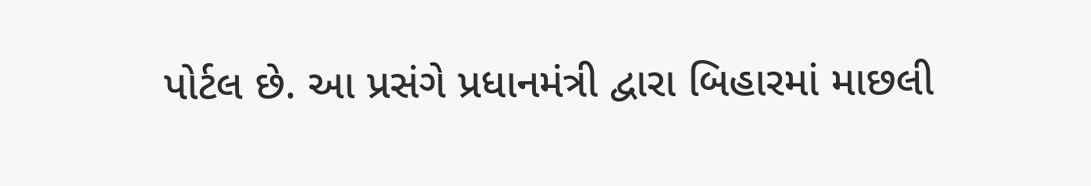પોર્ટલ છે. આ પ્રસંગે પ્રધાનમંત્રી દ્વારા બિહારમાં માછલી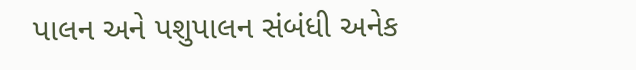પાલન અને પશુપાલન સંબંધી અનેક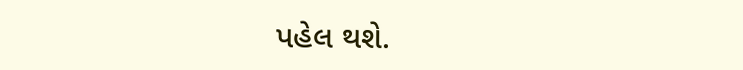પહેલ થશે.